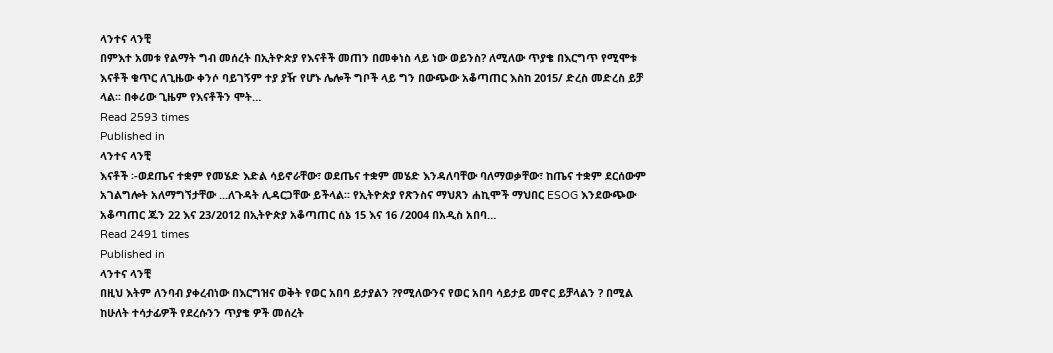ላንተና ላንቺ
በምእተ አመቱ የልማት ግብ መሰረት በኢትዮጵያ የእናቶች መጠን በመቀነስ ላይ ነው ወይንስ? ለሚለው ጥያቄ በእርግጥ የሚሞቱ እናቶች ቁጥር ለጊዜው ቀንሶ ባይገኝም ተያ ያዥ የሆኑ ሌሎች ግቦች ላይ ግን በውጭው አቆጣጠር እስከ 2015/ ድረስ መድረስ ይቻ ላል፡፡ በቀሪው ጊዜም የእናቶችን ሞት…
Read 2593 times
Published in
ላንተና ላንቺ
እናቶች ፡-ወደጤና ተቋም የመሄድ እድል ሳይኖራቸው፣ ወደጤና ተቋም መሄድ እንዳለባቸው ባለማወቃቸው፣ ከጤና ተቋም ደርሰውም አገልግሎት አለማግኘታቸው ...ለጉዳት ሊዳርጋቸው ይችላል፡፡ የኢትዮጵያ የጽንስና ማህጸን ሐኪሞች ማህበር ESOG እንደውጭው አቆጣጠር ጁን 22 እና 23/2012 በኢትዮጵያ አቆጣጠር ሰኔ 15 እና 16 /2004 በአዲስ አበባ…
Read 2491 times
Published in
ላንተና ላንቺ
በዚህ እትም ለንባብ ያቀረብነው በእርግዝና ወቅት የወር አበባ ይታያልን ?የሚለውንና የወር አበባ ሳይታይ መኖር ይቻላልን ? በሚል ከሁለት ተሳታፊዎች የደረሱንን ጥያቄ ዎች መሰረት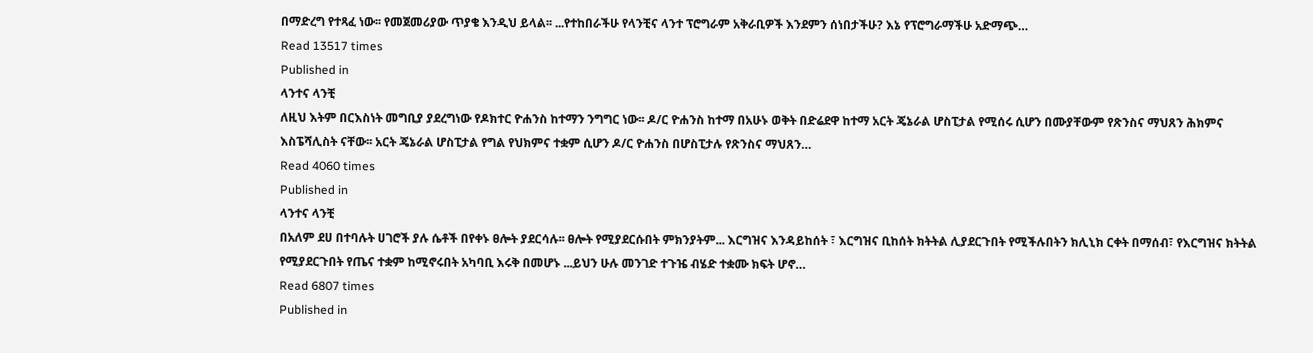በማድረግ የተጻፈ ነው፡፡ የመጀመሪያው ጥያቄ እንዲህ ይላል፡፡ ...የተከበራችሁ የላንቺና ላንተ ፕሮግራም አቅራቢዎች እንደምን ሰነበታችሁ? እኔ የፕሮግራማችሁ አድማጭ…
Read 13517 times
Published in
ላንተና ላንቺ
ለዚህ እትም በርእስነት መግቢያ ያደረግነው የዶክተር ዮሐንስ ከተማን ንግግር ነው፡፡ ዶ/ር ዮሐንስ ከተማ በአሁኑ ወቅት በድሬደዋ ከተማ አርት ጄኔራል ሆስፒታል የሚሰሩ ሲሆን በሙያቸውም የጽንስና ማህጸን ሕክምና እስፔሻሊስት ናቸው፡፡ አርት ጄኔራል ሆስፒታል የግል የህክምና ተቋም ሲሆን ዶ/ር ዮሐንስ በሆስፒታሉ የጽንስና ማህጸን…
Read 4060 times
Published in
ላንተና ላንቺ
በአለም ደሀ በተባሉት ሀገሮች ያሉ ሴቶች በየቀኑ ፀሎት ያደርሳሉ፡፡ ፀሎት የሚያደርሱበት ምክንያትም... እርግዝና እንዳይከሰት ፣ እርግዝና ቢከሰት ክትትል ሊያደርጉበት የሚችሉበትን ክሊኒክ ርቀት በማሰብ፣ የእርግዝና ክትትል የሚያደርጉበት የጤና ተቋም ከሚኖሩበት አካባቢ እሩቅ በመሆኑ ...ይህን ሁሉ መንገድ ተጉዤ ብሄድ ተቋሙ ክፍት ሆኖ…
Read 6807 times
Published in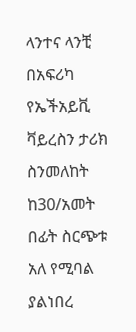ላንተና ላንቺ
በአፍሪካ የኤችአይቪ ቫይረስን ታሪክ ስንመለከት ከ30/አመት በፊት ስርጭቱ አለ የሚባል ያልነበረ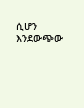ሲሆን እንደውጭው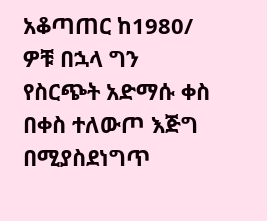አቆጣጠር ከ1980/ ዎቹ በኋላ ግን የስርጭት አድማሱ ቀስ በቀስ ተለውጦ እጅግ በሚያስደነግጥ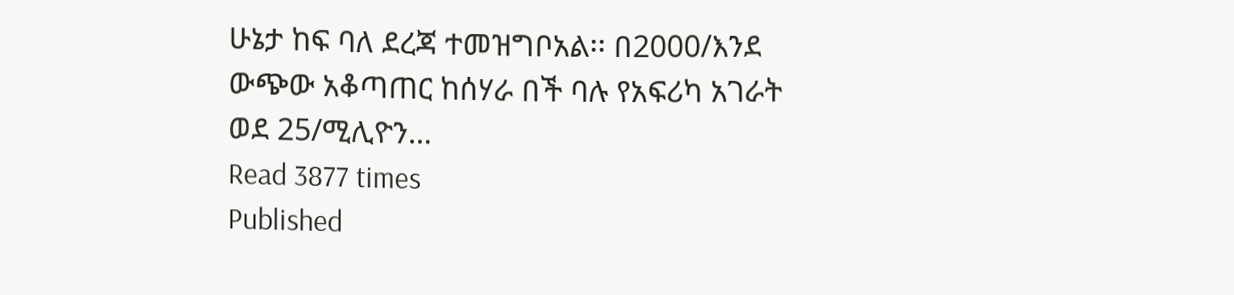ሁኔታ ከፍ ባለ ደረጃ ተመዝግቦአል፡፡ በ2000/እንደ ውጭው አቆጣጠር ከሰሃራ በች ባሉ የአፍሪካ አገራት ወደ 25/ሚሊዮን…
Read 3877 times
Published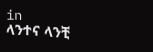in
ላንተና ላንቺ